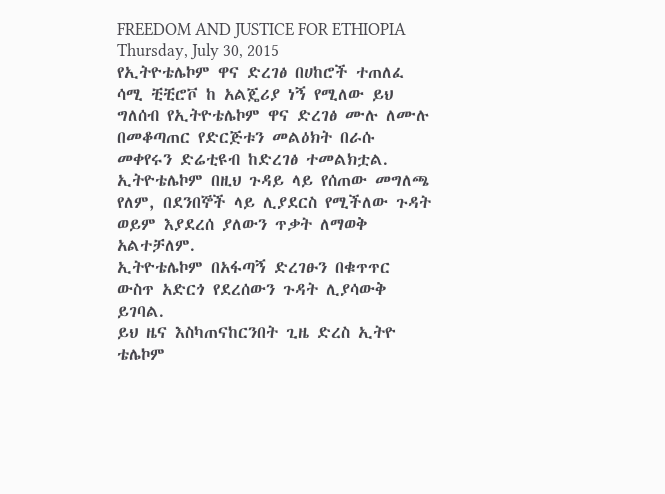FREEDOM AND JUSTICE FOR ETHIOPIA
Thursday, July 30, 2015
የኢትዮቴሌኮም ዋና ድረገፅ በሀከሮች ተጠለፈ
ሳሚ ቺቺሮቮ ከ አልጄሪያ ነኝ የሚለው ይህ ግለሰብ የኢትዮቴሌኮም ዋና ድረገፅ ሙሉ ለሙሉ በመቆጣጠር የድርጅቱን መልዕክት በራሱ መቀየሩን ድሬቲዩብ ከድረገፅ ተመልክቷል.
ኢትዮቴሌኮም በዚህ ጉዳይ ላይ የሰጠው መግለጫ የለም, በደንበኞች ላይ ሊያደርስ የሚችለው ጉዳት ወይም እያደረሰ ያለውን ጥቃት ለማወቅ አልተቻለም.
ኢትዮቴሌኮም በአፋጣኝ ድረገፁን በቁጥጥር ውስጥ አድርጎ የደረሰውን ጉዳት ሊያሳውቅ ይገባል.
ይህ ዜና እስካጠናከርንበት ጊዜ ድረስ ኢትዮ ቴሌኮም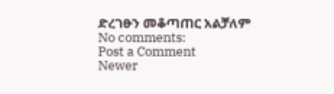ድረገፁን መቆጣጠር አልቻለም
No comments:
Post a Comment
Newer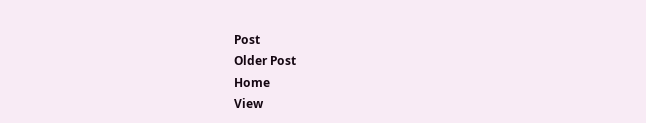Post
Older Post
Home
View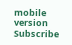mobile version
Subscribe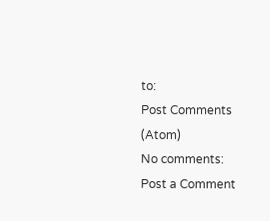to:
Post Comments (Atom)
No comments:
Post a Comment